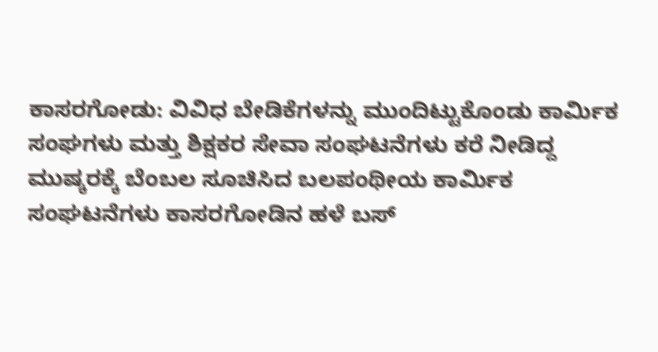ಕಾಸರಗೋಡು: ವಿವಿಧ ಬೇಡಿಕೆಗಳನ್ನು ಮುಂದಿಟ್ಟುಕೊಂಡು ಕಾರ್ಮಿಕ ಸಂಘಗಳು ಮತ್ತು ಶಿಕ್ಷಕರ ಸೇವಾ ಸಂಘಟನೆಗಳು ಕರೆ ನೀಡಿದ್ದ ಮುಷ್ಕರಕ್ಕೆ ಬೆಂಬಲ ಸೂಚಿಸಿದ ಬಲಪಂಥೀಯ ಕಾರ್ಮಿಕ ಸಂಘಟನೆಗಳು ಕಾಸರಗೋಡಿನ ಹಳೆ ಬಸ್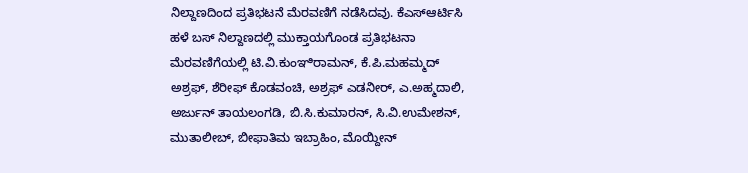ನಿಲ್ದಾಣದಿಂದ ಪ್ರತಿಭಟನೆ ಮೆರವಣಿಗೆ ನಡೆಸಿದವು. ಕೆಎಸ್ಆರ್ಟಿಸಿ ಹಳೆ ಬಸ್ ನಿಲ್ದಾಣದಲ್ಲಿ ಮುಕ್ತಾಯಗೊಂಡ ಪ್ರತಿಭಟನಾ ಮೆರವಣಿಗೆಯಲ್ಲಿ ಟಿ.ವಿ.ಕುಂಞಿರಾಮನ್, ಕೆ.ಪಿ.ಮಹಮ್ಮದ್ ಅಶ್ರಫ್, ಶೆರೀಫ್ ಕೊಡವಂಚಿ, ಅಶ್ರಫ್ ಎಡನೀರ್, ಎ.ಅಹ್ಮದಾಲಿ, ಅರ್ಜುನ್ ತಾಯಲಂಗಡಿ, ಬಿ.ಸಿ.ಕುಮಾರನ್, ಸಿ.ವಿ.ಉಮೇಶನ್, ಮುತಾಲೀಬ್, ಬೀಫಾತಿಮ ಇಬ್ರಾಹಿಂ, ಮೊಯ್ದೀನ್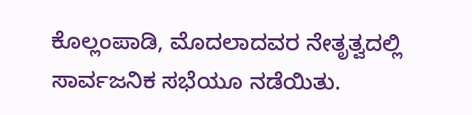ಕೊಲ್ಲಂಪಾಡಿ, ಮೊದಲಾದವರ ನೇತೃತ್ವದಲ್ಲಿ ಸಾರ್ವಜನಿಕ ಸಭೆಯೂ ನಡೆಯಿತು.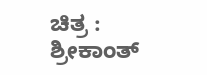ಚಿತ್ರ : ಶ್ರೀಕಾಂತ್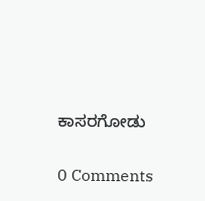ಕಾಸರಗೋಡು

0 Comments